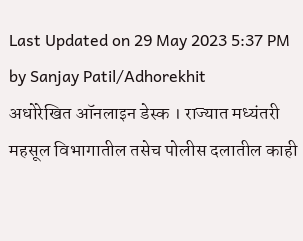Last Updated on 29 May 2023 5:37 PM by Sanjay Patil/Adhorekhit
अधोरेखित ऑनलाइन डेस्क । राज्यात मध्यंतरी महसूल विभागातील तसेच पोलीस दलातील काही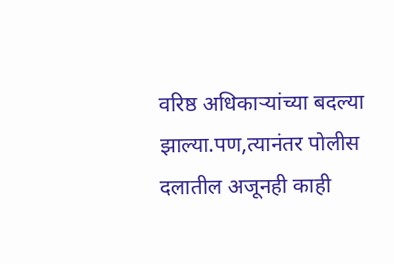वरिष्ठ अधिकाऱ्यांच्या बदल्या झाल्या.पण,त्यानंतर पोलीस दलातील अजूनही काही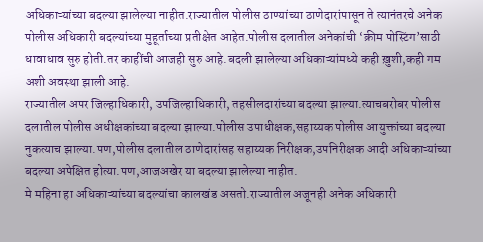अधिकाऱ्यांच्या बदल्या झालेल्या नाहीत.राज्यातील पोलीस ठाण्यांच्या ठाणेदारांपासून ते त्यानंतरचे अनेक पोलीस अधिकारी बदल्यांच्या मुहूर्ताच्या प्रतीक्षेत आहेत.पोलीस दलातील अनेकांची ‘क्रीम पोस्टिंग’साठी धावाधाव सुरु होती.तर काहींची आजही सुरु आहे.बदली झालेल्या अधिकाऱ्यांमध्ये कही ख़ुशी,कही गम अशी अवस्था झाली आहे.
राज्यातील अपर जिल्हाधिकारी, उपजिल्हाधिकारी, तहसीलदारांच्या बदल्या झाल्या.त्याचबरोबर पोलीस दलातील पोलीस अधीक्षकांच्या बदल्या झाल्या.पोलीस उपाधीक्षक,सहाय्यक पोलीस आयुक्तांच्या बदल्या नुकत्याच झाल्या.पण,पोलीस दलातील ठाणेदारांसह सहाय्यक निरीक्षक,उपनिरीक्षक आदी अधिकाऱ्यांच्या बदल्या अपेक्षित होत्या.पण,आजअखेर या बदल्या झालेल्या नाहीत.
मे महिना हा अधिकाऱ्यांच्या बदल्यांचा कालखंड असतो.राज्यातील अजूनही अनेक अधिकारी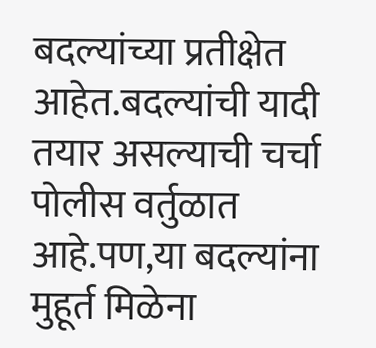बदल्यांच्या प्रतीक्षेत आहेत.बदल्यांची यादी तयार असल्याची चर्चा पोलीस वर्तुळात आहे.पण,या बदल्यांना मुहूर्त मिळेना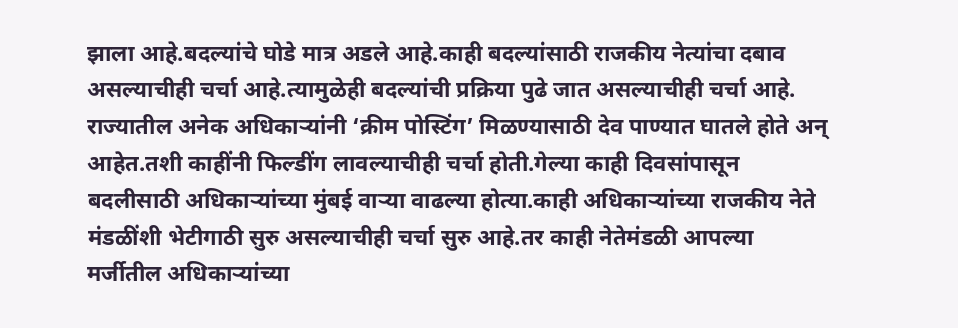झाला आहे.बदल्यांचे घोडे मात्र अडले आहे.काही बदल्यांसाठी राजकीय नेत्यांचा दबाव असल्याचीही चर्चा आहे.त्यामुळेही बदल्यांची प्रक्रिया पुढे जात असल्याचीही चर्चा आहे.
राज्यातील अनेक अधिकाऱ्यांनी ‘क्रीम पोस्टिंग’ मिळण्यासाठी देव पाण्यात घातले होते अन् आहेत.तशी काहींनी फिल्डींग लावल्याचीही चर्चा होती.गेल्या काही दिवसांपासून बदलीसाठी अधिकाऱ्यांच्या मुंबई वाऱ्या वाढल्या होत्या.काही अधिकाऱ्यांच्या राजकीय नेते मंडळींशी भेटीगाठी सुरु असल्याचीही चर्चा सुरु आहे.तर काही नेतेमंडळी आपल्या मर्जीतील अधिकाऱ्यांच्या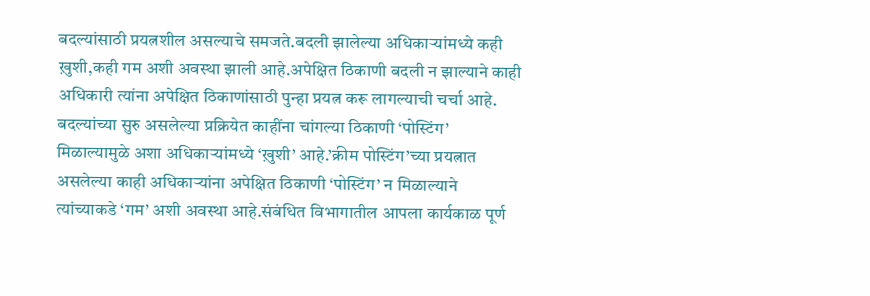बदल्यांसाठी प्रयत्नशील असल्याचे समजते.बदली झालेल्या अधिकाऱ्यांमध्ये कही ख़ुशी,कही गम अशी अवस्था झाली आहे.अपेक्षित ठिकाणी बदली न झाल्याने काही अधिकारी त्यांना अपेक्षित ठिकाणांसाठी पुन्हा प्रयत्न करू लागल्याची चर्चा आहे.
बदल्यांच्या सुरु असलेल्या प्रक्रियेत काहींना चांगल्या ठिकाणी ‘पोस्टिंग’ मिळाल्यामुळे अशा अधिकाऱ्यांमध्ये ‘ख़ुशी’ आहे.’क्रीम पोस्टिंग’च्या प्रयत्नात असलेल्या काही अधिकाऱ्यांना अपेक्षित ठिकाणी ‘पोस्टिंग’ न मिळाल्याने त्यांच्याकडे ‘गम’ अशी अवस्था आहे.संबंधित विभागातील आपला कार्यकाळ पूर्ण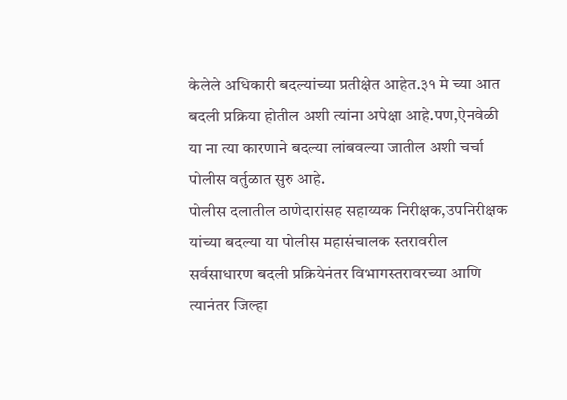केलेले अधिकारी बदल्यांच्या प्रतीक्षेत आहेत.३१ मे च्या आत बदली प्रक्रिया होतील अशी त्यांना अपेक्षा आहे.पण,ऐनवेळी या ना त्या कारणाने बदल्या लांबवल्या जातील अशी चर्चा पोलीस वर्तुळात सुरु आहे.
पोलीस दलातील ठाणेदारांसह सहाय्यक निरीक्षक,उपनिरीक्षक यांच्या बदल्या या पोलीस महासंचालक स्तरावरील सर्वसाधारण बदली प्रक्रियेनंतर विभागस्तरावरच्या आणि त्यानंतर जिल्हा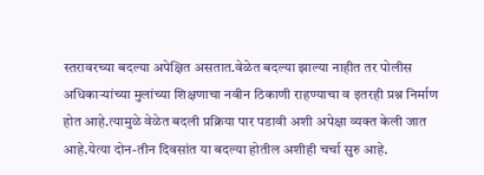स्तरावरच्या बदल्या अपेक्षित असतात.वेळेत बदल्या झाल्या नाहीत तर पोलीस अधिकाऱ्यांच्या मुलांच्या शिक्षणाचा नवीन ठिकाणी राहण्याचा व इतरही प्रश्न निर्माण होत आहे.त्यामुळे वेळेत बदली प्रक्रिया पार पडावी अशी अपेक्षा व्यक्त केली जात आहे.येत्या दोन-तीन दिवसांत या बदल्या होतील अशीही चर्चा सुरु आहे.